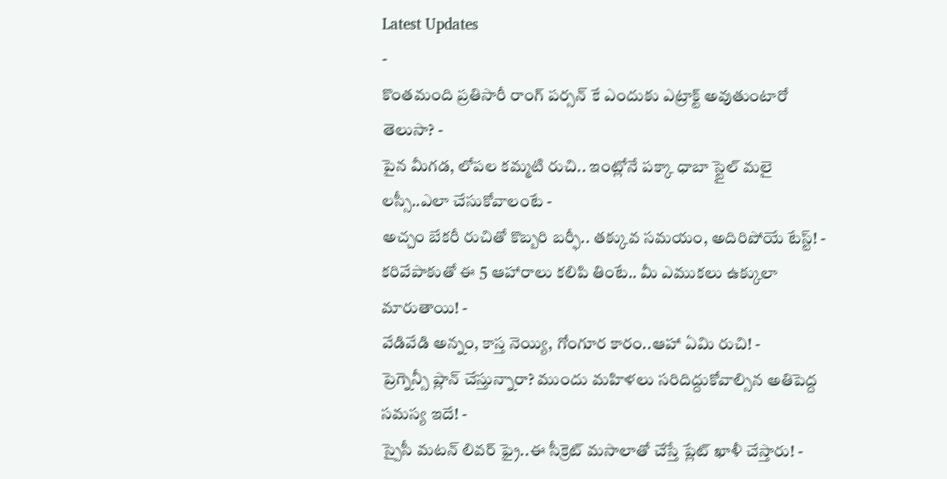Latest Updates
-
కొంతమంది ప్రతిసారీ రాంగ్ పర్సన్ కే ఎందుకు ఎట్రాక్ట్ అవుతుంటారో తెలుసా? -
పైన మీగడ, లోపల కమ్మటి రుచి.. ఇంట్లోనే పక్కా ధాబా స్టైల్ మలై లస్సీ..ఎలా చేసుకోవాలంటే -
అచ్చం బేకరీ రుచితో కొబ్బరి బర్ఫీ.. తక్కువ సమయం, అదిరిపోయే టేస్ట్! -
కరివేపాకుతో ఈ 5 ఆహారాలు కలిపి తింటే.. మీ ఎముకలు ఉక్కులా మారుతాయి! -
వేడివేడి అన్నం, కాస్త నెయ్యి, గోంగూర కారం..ఆహా ఏమి రుచి! -
ప్రెగ్నెన్సీ ప్లాన్ చేస్తున్నారా? ముందు మహిళలు సరిదిద్దుకోవాల్సిన అతిపెద్ద సమస్య ఇదే! -
స్పైసీ మటన్ లివర్ ఫ్రై..ఈ సీక్రెట్ మసాలాతో చేస్తే ప్లేట్ ఖాళీ చేస్తారు! -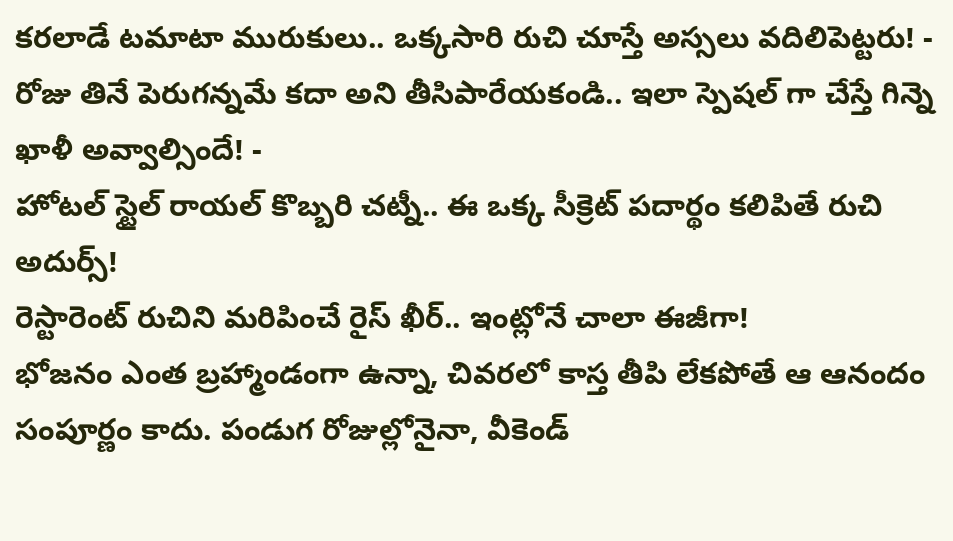కరలాడే టమాటా మురుకులు.. ఒక్కసారి రుచి చూస్తే అస్సలు వదిలిపెట్టరు! -
రోజు తినే పెరుగన్నమే కదా అని తీసిపారేయకండి.. ఇలా స్పెషల్ గా చేస్తే గిన్నె ఖాళీ అవ్వాల్సిందే! -
హోటల్ స్టైల్ రాయల్ కొబ్బరి చట్నీ.. ఈ ఒక్క సీక్రెట్ పదార్థం కలిపితే రుచి అదుర్స్!
రెస్టారెంట్ రుచిని మరిపించే రైస్ ఖీర్.. ఇంట్లోనే చాలా ఈజీగా!
భోజనం ఎంత బ్రహ్మాండంగా ఉన్నా, చివరలో కాస్త తీపి లేకపోతే ఆ ఆనందం సంపూర్ణం కాదు. పండుగ రోజుల్లోనైనా, వీకెండ్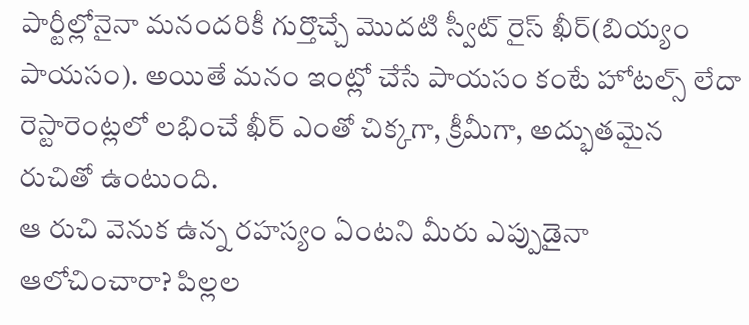పార్టీల్లోనైనా మనందరికీ గుర్తొచ్చే మొదటి స్వీట్ రైస్ ఖీర్(బియ్యం పాయసం). అయితే మనం ఇంట్లో చేసే పాయసం కంటే హోటల్స్ లేదా రెస్టారెంట్లలో లభించే ఖీర్ ఎంతో చిక్కగా, క్రీమీగా, అద్భుతమైన రుచితో ఉంటుంది.
ఆ రుచి వెనుక ఉన్న రహస్యం ఏంటని మీరు ఎప్పుడైనా ఆలోచించారా? పిల్లల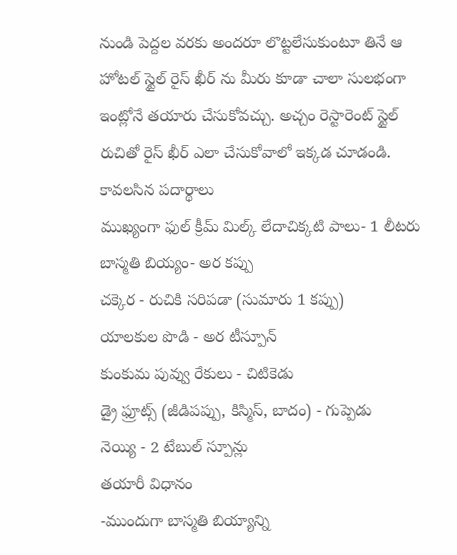నుండి పెద్దల వరకు అందరూ లొట్టలేసుకుంటూ తినే ఆ హోటల్ స్టైల్ రైస్ ఖీర్ ను మీరు కూడా చాలా సులభంగా ఇంట్లోనే తయారు చేసుకోవచ్చు. అచ్చం రెస్టారెంట్ స్టైల్ రుచితో రైస్ ఖీర్ ఎలా చేసుకోవాలో ఇక్కడ చూడండి.
కావలసిన పదార్థాలు
ముఖ్యంగా ఫుల్ క్రీమ్ మిల్క్ లేదాచిక్కటి పాలు- 1 లీటరు
బాస్మతి బియ్యం- అర కప్పు
చక్కెర - రుచికి సరిపడా (సుమారు 1 కప్పు)
యాలకుల పొడి - అర టీస్పూన్
కుంకుమ పువ్వు రేకులు - చిటికెడు
డ్రై ఫ్రూట్స్ (జీడిపప్పు, కిస్మిస్, బాదం) - గుప్పెడు
నెయ్యి - 2 టేబుల్ స్పూన్లు
తయారీ విధానం
-ముందుగా బాస్మతి బియ్యాన్ని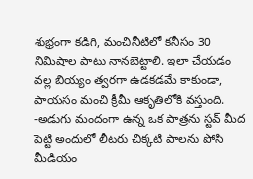శుభ్రంగా కడిగి, మంచినీటిలో కనీసం 30 నిమిషాల పాటు నానబెట్టాలి. ఇలా చేయడం వల్ల బియ్యం త్వరగా ఉడకడమే కాకుండా, పాయసం మంచి క్రీమీ ఆకృతిలోకి వస్తుంది.
-అడుగు మందంగా ఉన్న ఒక పాత్రను స్టవ్ మీద పెట్టి అందులో లీటరు చిక్కటి పాలను పోసి మీడియం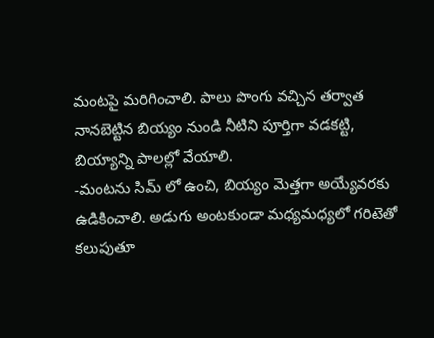మంటపై మరిగించాలి. పాలు పొంగు వచ్చిన తర్వాత నానబెట్టిన బియ్యం నుండి నీటిని పూర్తిగా వడకట్టి, బియ్యాన్ని పాలల్లో వేయాలి.
-మంటను సిమ్ లో ఉంచి, బియ్యం మెత్తగా అయ్యేవరకు ఉడికించాలి. అడుగు అంటకుండా మధ్యమధ్యలో గరిటెతో కలుపుతూ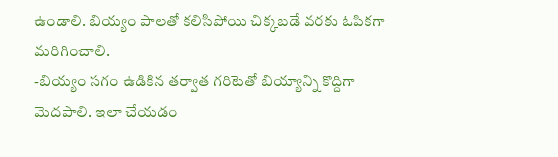ఉండాలి. బియ్యం పాలతో కలిసిపోయి చిక్కబడే వరకు ఓపికగా మరిగించాలి.
-బియ్యం సగం ఉడికిన తర్వాత గరిటెతో బియ్యాన్ని కొద్దిగా మెదపాలి. ఇలా చేయడం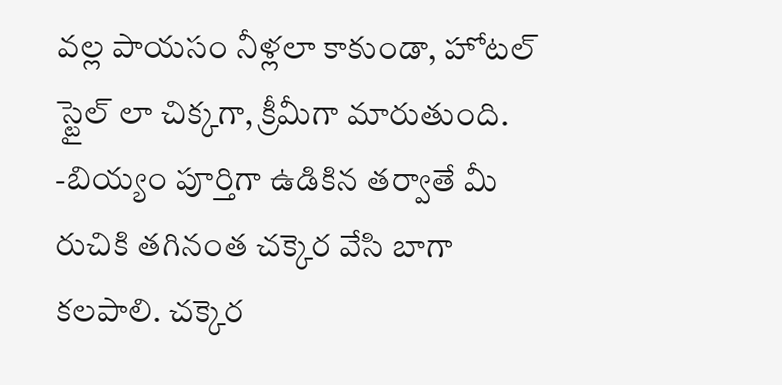వల్ల పాయసం నీళ్లలా కాకుండా, హోటల్ స్టైల్ లా చిక్కగా, క్రీమీగా మారుతుంది.
-బియ్యం పూర్తిగా ఉడికిన తర్వాతే మీ రుచికి తగినంత చక్కెర వేసి బాగా కలపాలి. చక్కెర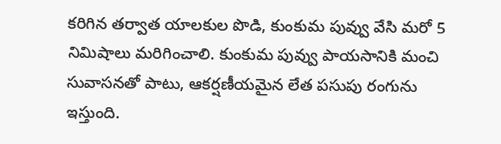కరిగిన తర్వాత యాలకుల పొడి, కుంకుమ పువ్వు వేసి మరో 5 నిమిషాలు మరిగించాలి. కుంకుమ పువ్వు పాయసానికి మంచి సువాసనతో పాటు, ఆకర్షణీయమైన లేత పసుపు రంగును ఇస్తుంది.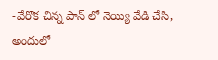-వేరొక చిన్న పాన్ లో నెయ్యి వేడి చేసి, అందులో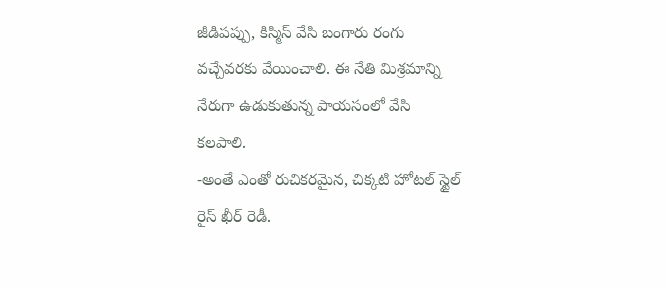జీడిపప్పు, కిస్మిస్ వేసి బంగారు రంగు వచ్చేవరకు వేయించాలి. ఈ నేతి మిశ్రమాన్ని నేరుగా ఉడుకుతున్న పాయసంలో వేసి కలపాలి.
-అంతే ఎంతో రుచికరమైన, చిక్కటి హోటల్ స్టైల్ రైస్ ఖీర్ రెడీ.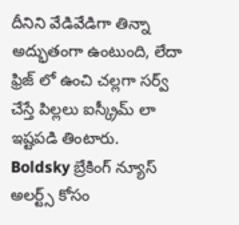దీనిని వేడివేడిగా తిన్నా అద్భుతంగా ఉంటుంది, లేదా ఫ్రిజ్ లో ఉంచి చల్లగా సర్వ్ చేస్తే పిల్లలు ఐస్క్రీమ్ లా ఇష్టపడి తింటారు.
Boldsky బ్రేకింగ్ న్యూస్ అలర్ట్స్ కోసం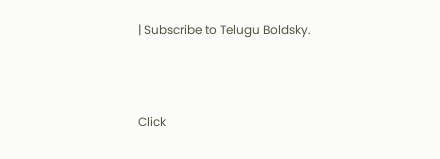| Subscribe to Telugu Boldsky.



Click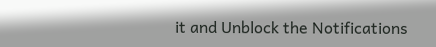it and Unblock the Notifications